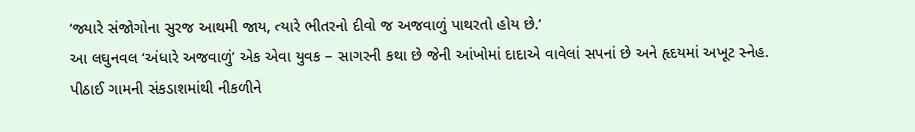‘જ્યારે સંજોગોના સુરજ આથમી જાય, ત્યારે ભીતરનો દીવો જ અજવાળું પાથરતો હોય છે.’
આ લઘુનવલ ‘અંધારે અજવાળું’ એક એવા યુવક – સાગરની કથા છે જેની આંખોમાં દાદાએ વાવેલાં સપનાં છે અને હૃદયમાં અખૂટ સ્નેહ. પીઠાઈ ગામની સંકડાશમાંથી નીકળીને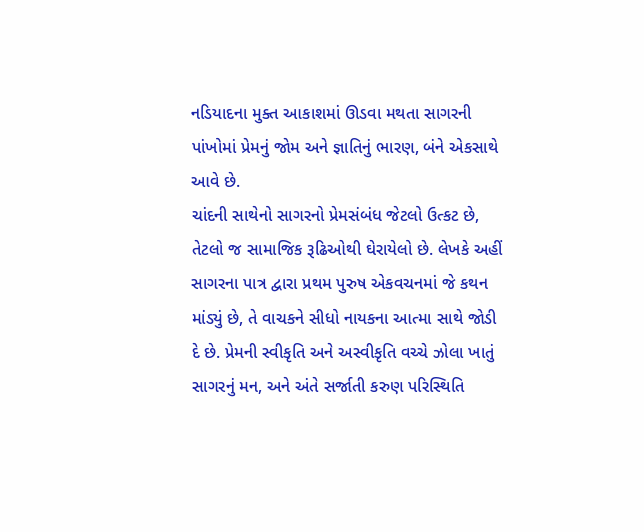નડિયાદના મુક્ત આકાશમાં ઊડવા મથતા સાગરની પાંખોમાં પ્રેમનું જોમ અને જ્ઞાતિનું ભારણ, બંને એકસાથે આવે છે.
ચાંદની સાથેનો સાગરનો પ્રેમસંબંધ જેટલો ઉત્કટ છે, તેટલો જ સામાજિક રૂઢિઓથી ઘેરાયેલો છે. લેખકે અહીં સાગરના પાત્ર દ્વારા પ્રથમ પુરુષ એકવચનમાં જે કથન માંડ્યું છે, તે વાચકને સીધો નાયકના આત્મા સાથે જોડી દે છે. પ્રેમની સ્વીકૃતિ અને અસ્વીકૃતિ વચ્ચે ઝોલા ખાતું સાગરનું મન, અને અંતે સર્જાતી કરુણ પરિસ્થિતિ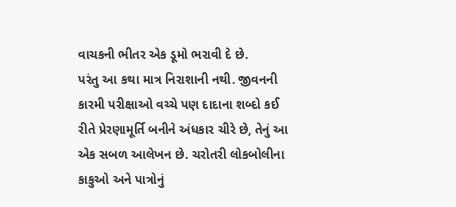વાચકની ભીતર એક ડૂમો ભરાવી દે છે.
પરંતુ આ કથા માત્ર નિરાશાની નથી. જીવનની કારમી પરીક્ષાઓ વચ્ચે પણ દાદાના શબ્દો કઈ રીતે પ્રેરણામૂર્તિ બનીને અંધકાર ચીરે છે, તેનું આ એક સબળ આલેખન છે. ચરોતરી લોકબોલીના કાકુઓ અને પાત્રોનું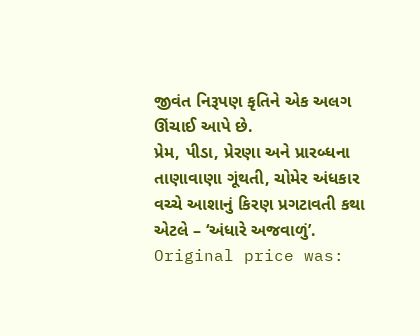જીવંત નિરૂપણ કૃતિને એક અલગ ઊંચાઈ આપે છે.
પ્રેમ, પીડા, પ્રેરણા અને પ્રારબ્ધના તાણાવાણા ગૂંથતી, ચોમેર અંધકાર વચ્ચે આશાનું કિરણ પ્રગટાવતી કથા એટલે – ‘અંધારે અજવાળું’.
Original price was: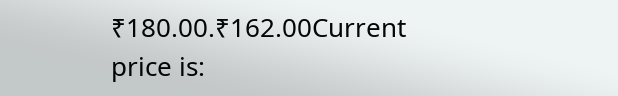₹180.00.₹162.00Current price is: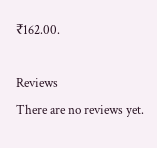₹162.00.

Reviews
There are no reviews yet.